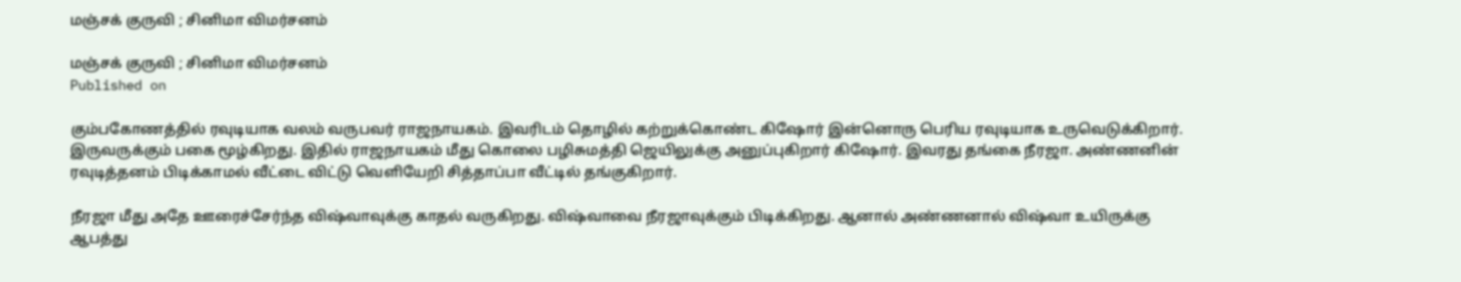மஞ்சக் குருவி ; சினிமா விமர்சனம்

மஞ்சக் குருவி ; சினிமா விமர்சனம்
Published on

கும்பகோணத்தில் ரவுடியாக வலம் வருபவர் ராஜநாயகம். இவரிடம் தொழில் கற்றுக்கொண்ட கிஷோர் இன்னொரு பெரிய ரவுடியாக உருவெடுக்கிறார். இருவருக்கும் பகை மூழ்கிறது. இதில் ராஜநாயகம் மீது கொலை பழிசுமத்தி ஜெயிலுக்கு அனுப்புகிறார் கிஷோர். இவரது தங்கை நீரஜா. அண்ணனின் ரவுடித்தனம் பிடிக்காமல் வீட்டை விட்டு வெளியேறி சித்தாப்பா வீட்டில் தங்குகிறார்.

நீரஜா மீது அதே ஊரைச்சேர்ந்த விஷ்வாவுக்கு காதல் வருகிறது. விஷ்வாவை நீரஜாவுக்கும் பிடிக்கிறது. ஆனால் அண்ணனால் விஷ்வா உயிருக்கு ஆபத்து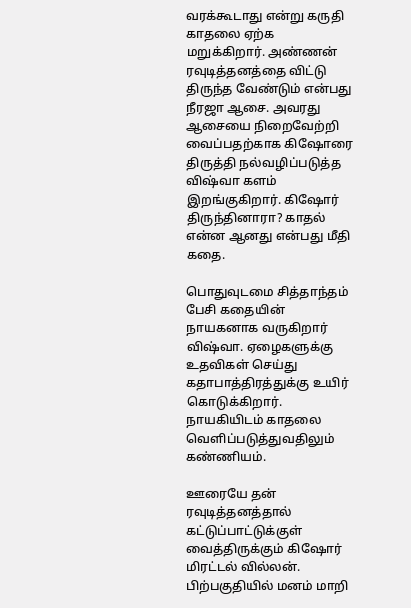வரக்கூடாது என்று கருதி காதலை ஏற்க மறுக்கிறார். அண்ணன் ரவுடித்தனத்தை விட்டு திருந்த வேண்டும் என்பது நீரஜா ஆசை. அவரது ஆசையை நிறைவேற்றி வைப்பதற்காக கிஷோரை திருத்தி நல்வழிப்படுத்த விஷ்வா களம் இறங்குகிறார். கிஷோர் திருந்தினாரா? காதல் என்ன ஆனது என்பது மீதி கதை.

பொதுவுடமை சித்தாந்தம் பேசி கதையின் நாயகனாக வருகிறார் விஷ்வா. ஏழைகளுக்கு உதவிகள் செய்து கதாபாத்திரத்துக்கு உயிர் கொடுக்கிறார். நாயகியிடம் காதலை வெளிப்படுத்துவதிலும் கண்ணியம்.

ஊரையே தன் ரவுடித்தனத்தால் கட்டுப்பாட்டுக்குள் வைத்திருக்கும் கிஷோர் மிரட்டல் வில்லன். பிற்பகுதியில் மனம் மாறி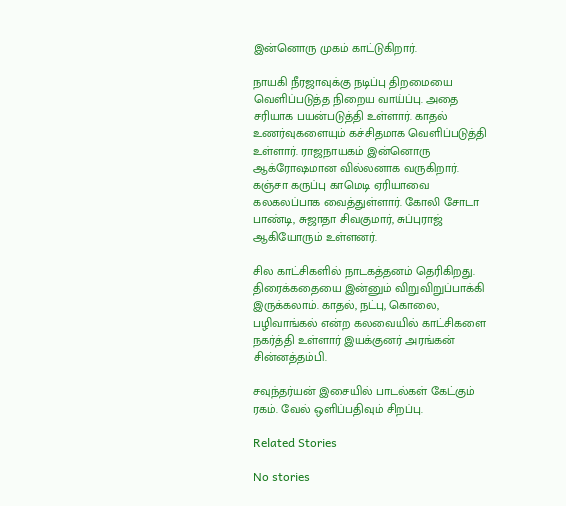இன்னொரு முகம் காட்டுகிறார்.

நாயகி நீரஜாவுக்கு நடிப்பு திறமையை வெளிப்படுத்த நிறைய வாய்ப்பு. அதை சரியாக பயன்படுத்தி உள்ளார். காதல் உணர்வுகளையும் கச்சிதமாக வெளிப்படுத்தி உள்ளார். ராஜநாயகம் இன்னொரு ஆக்ரோஷமான வில்லனாக வருகிறார். கஞ்சா கருப்பு காமெடி ஏரியாவை கலகலப்பாக வைத்துள்ளார். கோலி சோடா பாண்டி, சுஜாதா சிவகுமார், சுப்புராஜ் ஆகியோரும் உள்ளனர்.

சில காட்சிகளில் நாடகத்தனம் தெரிகிறது. திரைக்கதையை இன்னும் விறுவிறுப்பாக்கி இருக்கலாம். காதல், நட்பு, கொலை, பழிவாங்கல் என்ற கலவையில் காட்சிகளை நகர்த்தி உள்ளார் இயக்குனர் அரங்கன் சின்னத்தம்பி.

சவுந்தர்யன் இசையில் பாடல்கள் கேட்கும் ரகம். வேல் ஒளிப்பதிவும் சிறப்பு.

Related Stories

No stories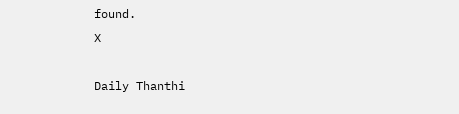found.
X

Daily Thanthi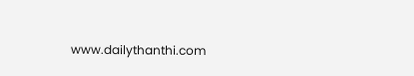www.dailythanthi.com